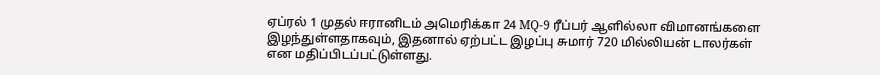ஏப்ரல் 1 முதல் ஈரானிடம் அமெரிக்கா 24 MQ-9 ரீப்பர் ஆளில்லா விமானங்களை இழந்துள்ளதாகவும், இதனால் ஏற்பட்ட இழப்பு சுமார் 720 மில்லியன் டாலர்கள் என மதிப்பிடப்பட்டுள்ளது.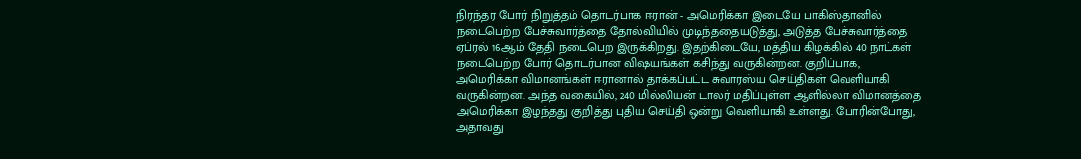நிரந்தர போர் நிறுத்தம் தொடர்பாக ஈரான் - அமெரிக்கா இடையே பாகிஸ்தானில் நடைபெற்ற பேச்சுவார்த்தை தோல்வியில் முடிந்ததையடுத்து, அடுத்த பேச்சுவார்த்தை ஏப்ரல் 16ஆம் தேதி நடைபெற இருக்கிறது. இதற்கிடையே, மத்திய கிழக்கில் 40 நாட்கள் நடைபெற்ற போர் தொடர்பான விஷயங்கள் கசிந்து வருகின்றன. குறிப்பாக, அமெரிக்கா விமானங்கள் ஈரானால் தாக்கப்பட்ட சுவாரஸ்ய செய்திகள் வெளியாகி வருகின்றன. அந்த வகையில், 240 மில்லியன் டாலர் மதிப்புள்ள ஆளில்லா விமானத்தை அமெரிக்கா இழந்தது குறித்து புதிய செய்தி ஒன்று வெளியாகி உள்ளது. போரின்போது, அதாவது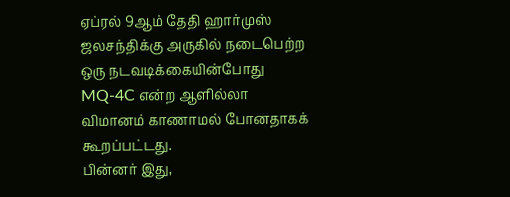ஏப்ரல் 9ஆம் தேதி ஹார்முஸ் ஜலசந்திக்கு அருகில் நடைபெற்ற ஒரு நடவடிக்கையின்போது MQ-4C என்ற ஆளில்லா விமானம் காணாமல் போனதாகக் கூறப்பட்டது.
பின்னர் இது,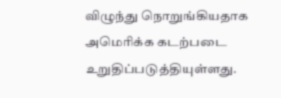விழுந்து நொறுங்கியதாக அமெரிக்க கடற்படை உறுதிப்படுத்தியுள்ளது.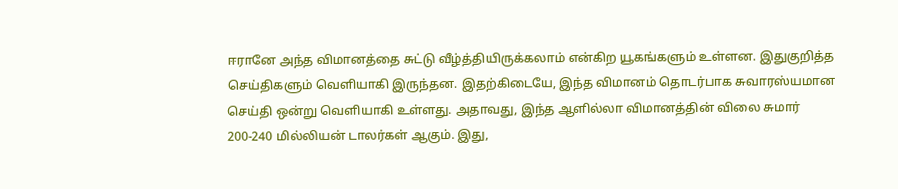ஈரானே அந்த விமானத்தை சுட்டு வீழ்த்தியிருக்கலாம் என்கிற யூகங்களும் உள்ளன. இதுகுறித்த செய்திகளும் வெளியாகி இருந்தன. இதற்கிடையே, இந்த விமானம் தொடர்பாக சுவாரஸ்யமான செய்தி ஒன்று வெளியாகி உள்ளது. அதாவது, இந்த ஆளில்லா விமானத்தின் விலை சுமார் 200-240 மில்லியன் டாலர்கள் ஆகும். இது,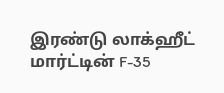இரண்டு லாக்ஹீட் மார்ட்டின் F-35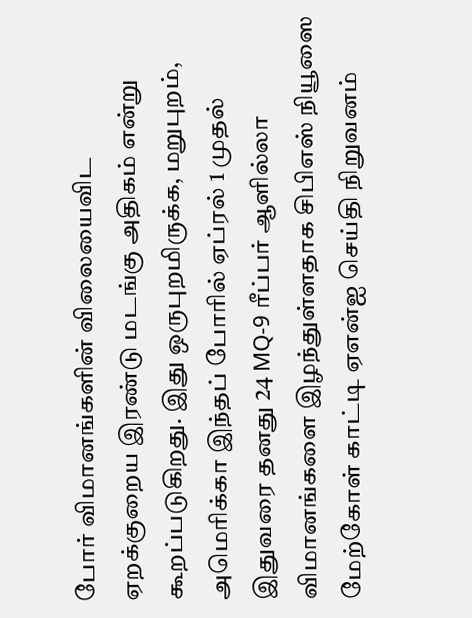போர் விமானங்களின் விலையைவிட ஏறக்குறைய இரண்டு மடங்கு அதிகம் என்று கூறப்படுகிறது. இது ஒருபுறமிருக்க, மறுபுறம், அமெரிக்கா இந்தப் போரில் ஏப்ரல் 1 முதல் இதுவரை தனது 24 MQ-9 ரீப்பர் ஆளில்லா விமானங்களை இழந்துள்ளதாக சிபிஎஸ் நியூஸை மேற்கோள் காட்டி ஏஎன்ஐ செய்தி நிறுவனம்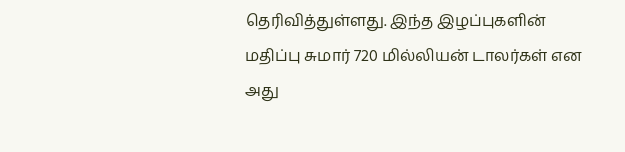தெரிவித்துள்ளது. இந்த இழப்புகளின் மதிப்பு சுமார் 720 மில்லியன் டாலர்கள் என அது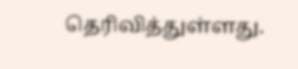தெரிவித்துள்ளது.